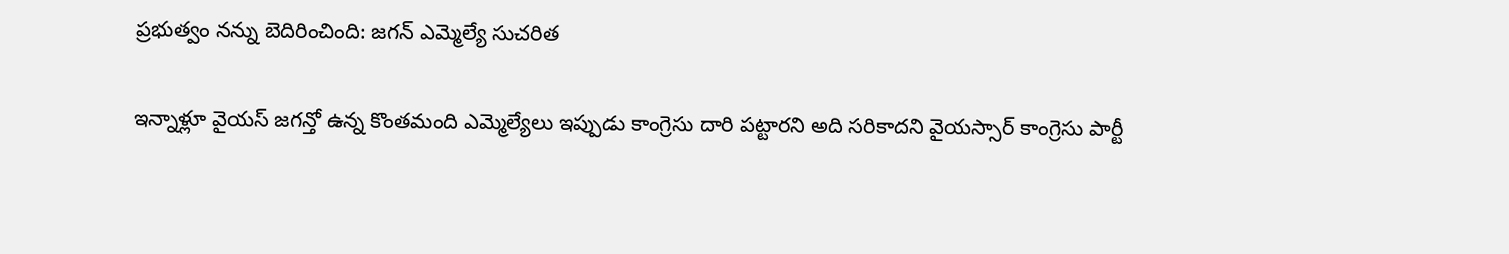ప్రభుత్వం నన్ను బెదిరించింది: జగన్ ఎమ్మెల్యే సుచరిత

ఇన్నాళ్లూ వైయస్ జగన్తో ఉన్న కొంతమంది ఎమ్మెల్యేలు ఇప్పుడు కాంగ్రెసు దారి పట్టారని అది సరికాదని వైయస్సార్ కాంగ్రెసు పార్టీ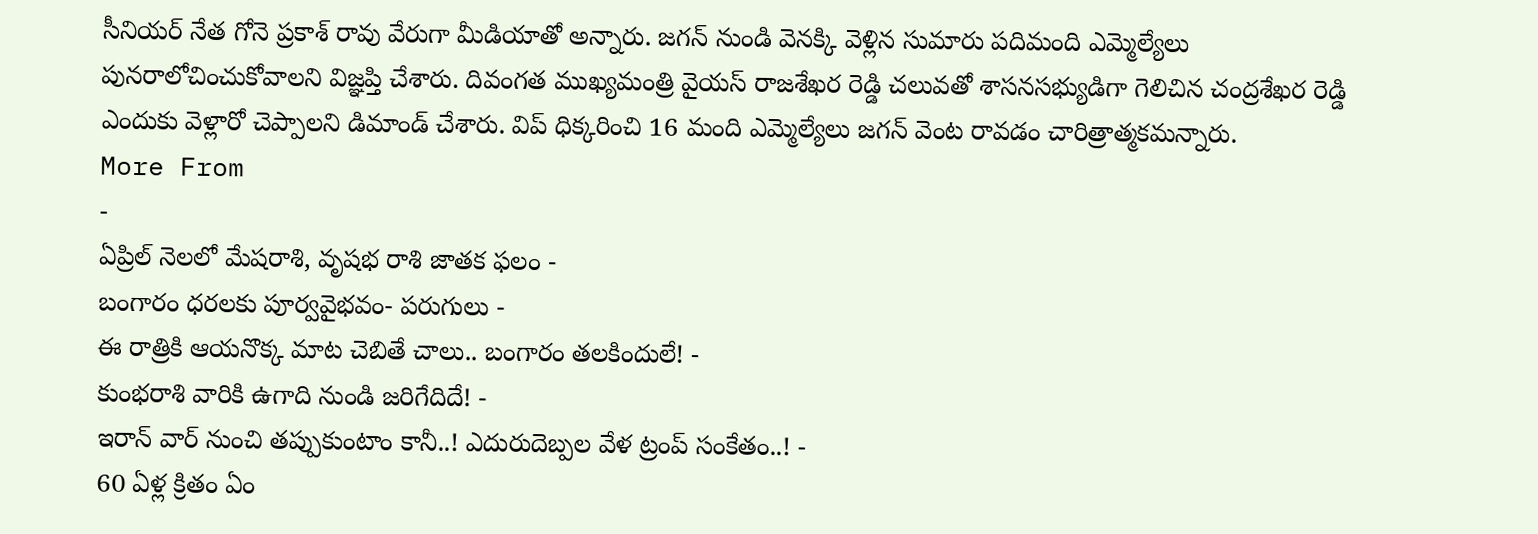సీనియర్ నేత గోనె ప్రకాశ్ రావు వేరుగా మీడియాతో అన్నారు. జగన్ నుండి వెనక్కి వెళ్లిన సుమారు పదిమంది ఎమ్మెల్యేలు పునరాలోచించుకోవాలని విజ్ఞప్తి చేశారు. దివంగత ముఖ్యమంత్రి వైయస్ రాజశేఖర రెడ్డి చలువతో శాసనసభ్యుడిగా గెలిచిన చంద్రశేఖర రెడ్డి ఎందుకు వెళ్లారో చెప్పాలని డిమాండ్ చేశారు. విప్ ధిక్కరించి 16 మంది ఎమ్మెల్యేలు జగన్ వెంట రావడం చారిత్రాత్మకమన్నారు.
More From
-
ఏప్రిల్ నెలలో మేషరాశి, వృషభ రాశి జాతక ఫలం -
బంగారం ధరలకు పూర్వవైభవం- పరుగులు -
ఈ రాత్రికి ఆయనొక్క మాట చెబితే చాలు.. బంగారం తలకిందులే! -
కుంభరాశి వారికి ఉగాది నుండి జరిగేదిదే! -
ఇరాన్ వార్ నుంచి తప్పుకుంటాం కానీ..! ఎదురుదెబ్పల వేళ ట్రంప్ సంకేతం..! -
60 ఏళ్ల క్రితం ఏం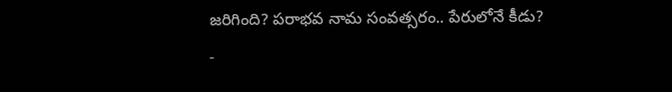జరిగింది? పరాభవ నామ సంవత్సరం.. పేరులోనే కీడు? -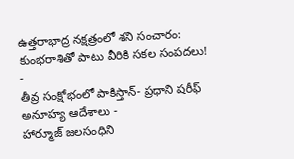ఉత్తరాభాద్ర నక్షత్రంలో శని సంచారం: కుంభరాశితో పాటు వీరికి సకల సంపదలు! -
తీవ్ర సంక్షోభంలో పాకిస్తాన్- ప్రధాని షరీఫ్ అనూహ్య ఆదేశాలు -
హార్మూజ్ జలసంధిని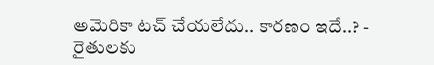అమెరికా టచ్ చేయలేదు.. కారణం ఇదే..? -
రైతులకు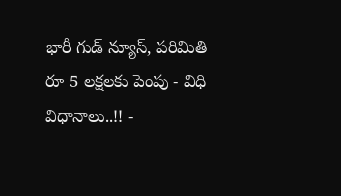భారీ గుడ్ న్యూస్, పరిమితి రూ 5 లక్షలకు పెంపు - విధి విధానాలు..!! -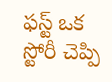ఫస్ట్ ఒక స్టోరీ చెప్పి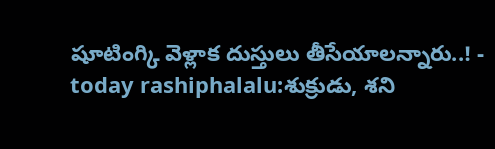షూటింగ్కి వెళ్లాక దుస్తులు తీసేయాలన్నారు..! -
today rashiphalalu:శుక్రుడు, శని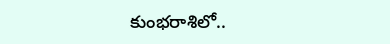కుంభరాశిలో..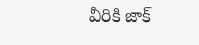వీరికి జాక్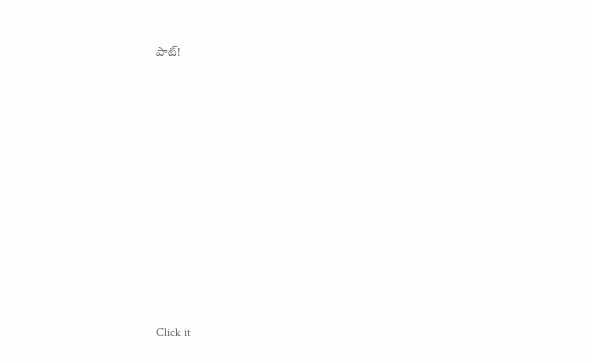పాట్!












Click it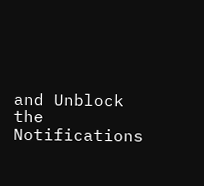and Unblock the Notifications